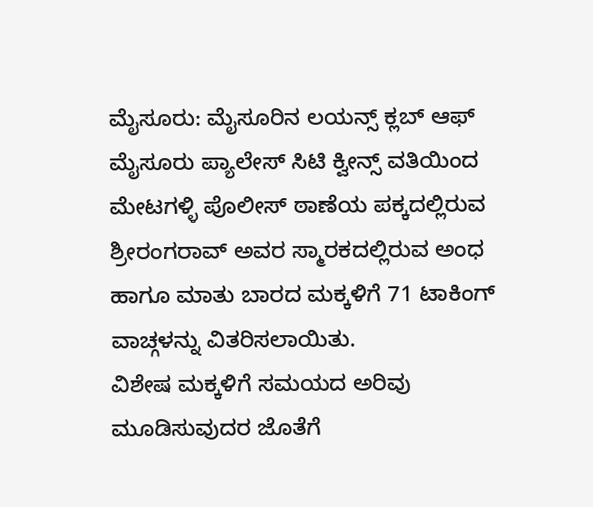ಮೈಸೂರು: ಮೈಸೂರಿನ ಲಯನ್ಸ್ ಕ್ಲಬ್ ಆಫ್ ಮೈಸೂರು ಪ್ಯಾಲೇಸ್ ಸಿಟಿ ಕ್ವೀನ್ಸ್ ವತಿಯಿಂದ ಮೇಟಗಳ್ಳಿ ಪೊಲೀಸ್ ಠಾಣೆಯ ಪಕ್ಕದಲ್ಲಿರುವ ಶ್ರೀರಂಗರಾವ್ ಅವರ ಸ್ಮಾರಕದಲ್ಲಿರುವ ಅಂಧ ಹಾಗೂ ಮಾತು ಬಾರದ ಮಕ್ಕಳಿಗೆ 71 ಟಾಕಿಂಗ್ ವಾಚ್ಗಳನ್ನು ವಿತರಿಸಲಾಯಿತು.
ವಿಶೇಷ ಮಕ್ಕಳಿಗೆ ಸಮಯದ ಅರಿವು ಮೂಡಿಸುವುದರ ಜೊತೆಗೆ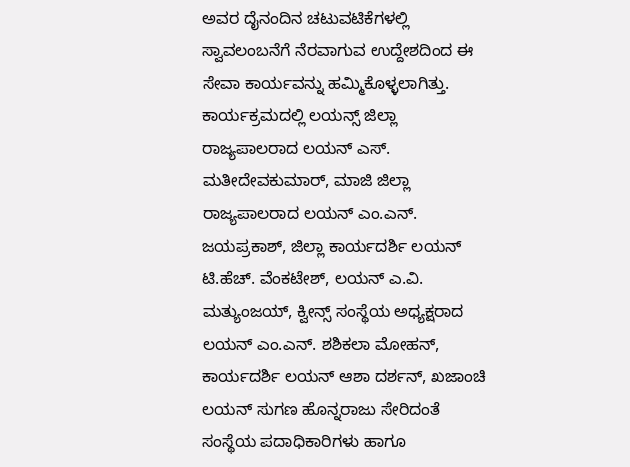ಅವರ ದೈನಂದಿನ ಚಟುವಟಿಕೆಗಳಲ್ಲಿ ಸ್ವಾವಲಂಬನೆಗೆ ನೆರವಾಗುವ ಉದ್ದೇಶದಿಂದ ಈ ಸೇವಾ ಕಾರ್ಯವನ್ನು ಹಮ್ಮಿಕೊಳ್ಳಲಾಗಿತ್ತು.
ಕಾರ್ಯಕ್ರಮದಲ್ಲಿ ಲಯನ್ಸ್ ಜಿಲ್ಲಾ ರಾಜ್ಯಪಾಲರಾದ ಲಯನ್ ಎಸ್. ಮತೀದೇವಕುಮಾರ್, ಮಾಜಿ ಜಿಲ್ಲಾ ರಾಜ್ಯಪಾಲರಾದ ಲಯನ್ ಎಂ.ಎನ್. ಜಯಪ್ರಕಾಶ್, ಜಿಲ್ಲಾ ಕಾರ್ಯದರ್ಶಿ ಲಯನ್ ಟಿ.ಹೆಚ್. ವೆಂಕಟೇಶ್, ಲಯನ್ ಎ.ವಿ. ಮತ್ಯುಂಜಯ್, ಕ್ವೀನ್ಸ್ ಸಂಸ್ಥೆಯ ಅಧ್ಯಕ್ಷರಾದ ಲಯನ್ ಎಂ.ಎನ್. ಶಶಿಕಲಾ ಮೋಹನ್, ಕಾರ್ಯದರ್ಶಿ ಲಯನ್ ಆಶಾ ದರ್ಶನ್, ಖಜಾಂಚಿ ಲಯನ್ ಸುಗಣ ಹೊನ್ನರಾಜು ಸೇರಿದಂತೆ ಸಂಸ್ಥೆಯ ಪದಾಧಿಕಾರಿಗಳು ಹಾಗೂ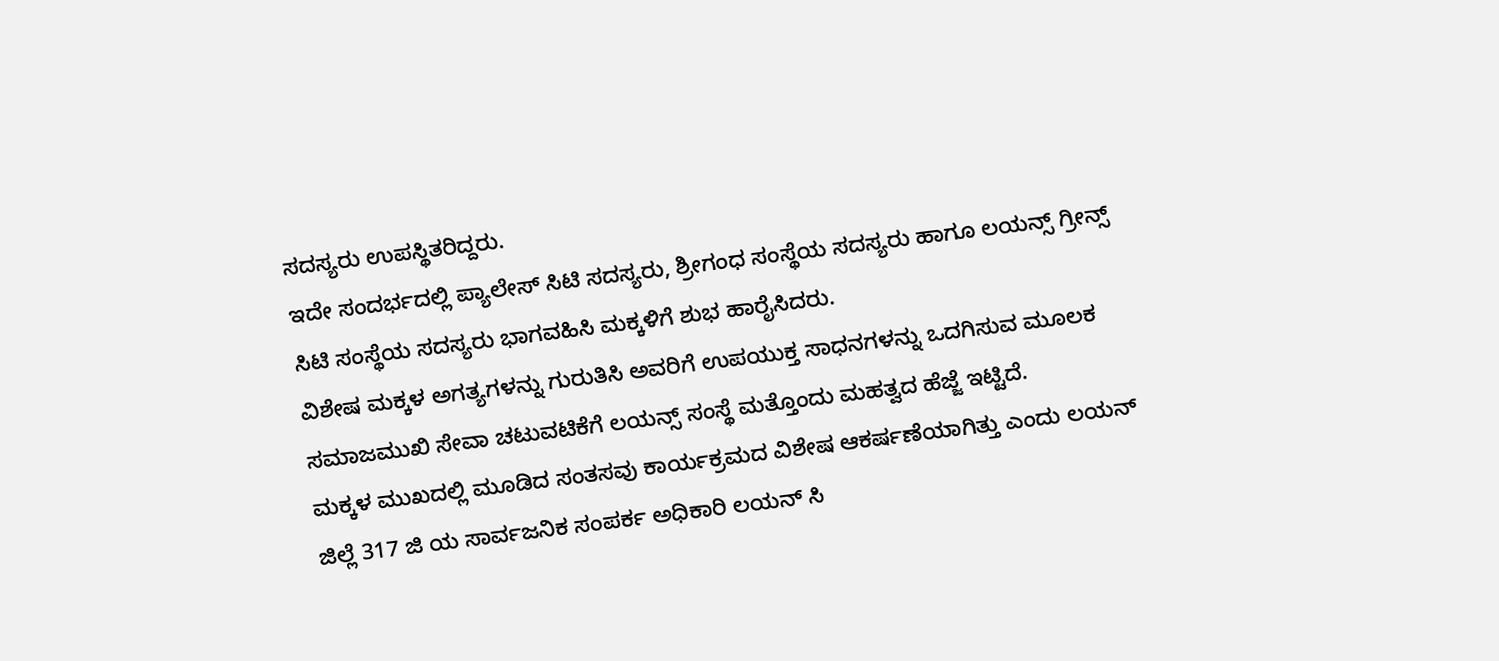ಸದಸ್ಯರು ಉಪಸ್ಥಿತರಿದ್ದರು.
ಇದೇ ಸಂದರ್ಭದಲ್ಲಿ ಪ್ಯಾಲೇಸ್ ಸಿಟಿ ಸದಸ್ಯರು, ಶ್ರೀಗಂಧ ಸಂಸ್ಥೆಯ ಸದಸ್ಯರು ಹಾಗೂ ಲಯನ್ಸ್ ಗ್ರೀನ್ಸ್ ಸಿಟಿ ಸಂಸ್ಥೆಯ ಸದಸ್ಯರು ಭಾಗವಹಿಸಿ ಮಕ್ಕಳಿಗೆ ಶುಭ ಹಾರೈಸಿದರು.
ವಿಶೇಷ ಮಕ್ಕಳ ಅಗತ್ಯಗಳನ್ನು ಗುರುತಿಸಿ ಅವರಿಗೆ ಉಪಯುಕ್ತ ಸಾಧನಗಳನ್ನು ಒದಗಿಸುವ ಮೂಲಕ ಸಮಾಜಮುಖಿ ಸೇವಾ ಚಟುವಟಿಕೆಗೆ ಲಯನ್ಸ್ ಸಂಸ್ಥೆ ಮತ್ತೊಂದು ಮಹತ್ವದ ಹೆಜ್ಜೆ ಇಟ್ಟಿದೆ.
ಮಕ್ಕಳ ಮುಖದಲ್ಲಿ ಮೂಡಿದ ಸಂತಸವು ಕಾರ್ಯಕ್ರಮದ ವಿಶೇಷ ಆಕರ್ಷಣೆಯಾಗಿತ್ತು ಎಂದು ಲಯನ್ ಜಿಲ್ಲೆ 317 ಜಿ ಯ ಸಾರ್ವಜನಿಕ ಸಂಪರ್ಕ ಅಧಿಕಾರಿ ಲಯನ್ ಸಿ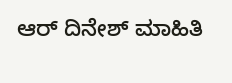ಆರ್ ದಿನೇಶ್ ಮಾಹಿತಿ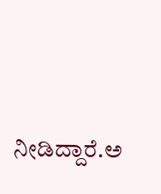ನೀಡಿದ್ದಾರೆ.ಅ